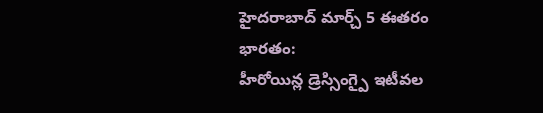హైదరాబాద్ మార్చ్ 5 ఈతరం భారతం:
హీరోయిన్ల డ్రెస్సింగ్పై ఇటీవల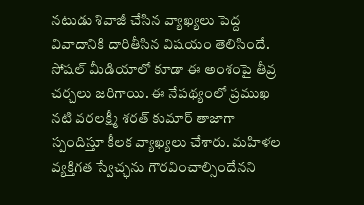నటుడు శివాజీ చేసిన వ్యాఖ్యలు పెద్ద వివాదానికి దారితీసిన విషయం తెలిసిందే. సోషల్ మీడియాలో కూడా ఈ అంశంపై తీవ్ర చర్చలు జరిగాయి. ఈ నేపథ్యంలో ప్రముఖ నటి వరలక్ష్మీ శరత్ కుమార్ తాజాగా స్పందిస్తూ కీలక వ్యాఖ్యలు చేశారు. మహిళల వ్యక్తిగత స్వేచ్ఛను గౌరవించాల్సిందేనని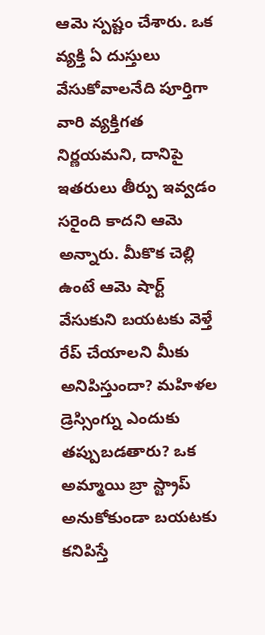ఆమె స్పష్టం చేశారు. ఒక వ్యక్తి ఏ దుస్తులు వేసుకోవాలనేది పూర్తిగా వారి వ్యక్తిగత నిర్ణయమని, దానిపై ఇతరులు తీర్పు ఇవ్వడం సరైంది కాదని ఆమె అన్నారు. మీకొక చెల్లి ఉంటే ఆమె షార్ట్ వేసుకుని బయటకు వెళ్తే రేప్ చేయాలని మీకు అనిపిస్తుందా? మహిళల డ్రెస్సింగ్ను ఎందుకు తప్పుబడతారు? ఒక అమ్మాయి బ్రా స్ట్రాప్ అనుకోకుండా బయటకు కనిపిస్తే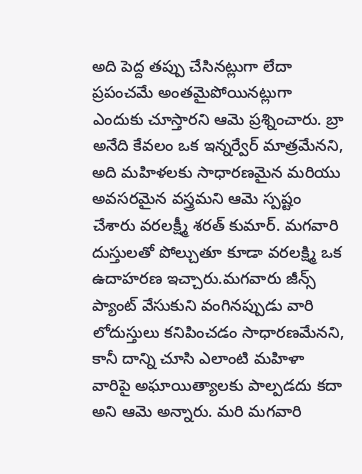అది పెద్ద తప్పు చేసినట్లుగా లేదా ప్రపంచమే అంతమైపోయినట్లుగా ఎందుకు చూస్తారని ఆమె ప్రశ్నించారు. బ్రా అనేది కేవలం ఒక ఇన్నర్వేర్ మాత్రమేనని, అది మహిళలకు సాధారణమైన మరియు అవసరమైన వస్త్రమని ఆమె స్పష్టం చేశారు వరలక్ష్మీ శరత్ కుమార్. మగవారి దుస్తులతో పోల్చుతూ కూడా వరలక్ష్మి ఒక ఉదాహరణ ఇచ్చారు.మగవారు జీన్స్ ప్యాంట్ వేసుకుని వంగినప్పుడు వారి లోదుస్తులు కనిపించడం సాధారణమేనని, కానీ దాన్ని చూసి ఎలాంటి మహిళా వారిపై అఘాయిత్యాలకు పాల్పడదు కదా అని ఆమె అన్నారు. మరి మగవారి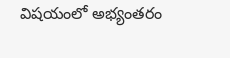విషయంలో అభ్యంతరం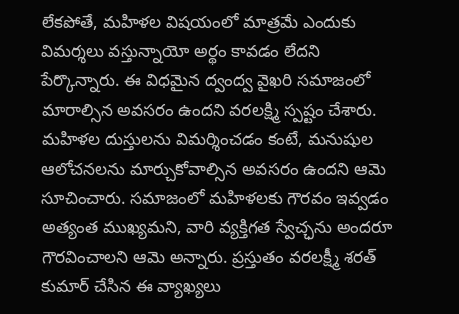లేకపోతే, మహిళల విషయంలో మాత్రమే ఎందుకు విమర్శలు వస్తున్నాయో అర్థం కావడం లేదని పేర్కొన్నారు. ఈ విధమైన ద్వంద్వ వైఖరి సమాజంలో మారాల్సిన అవసరం ఉందని వరలక్ష్మి స్పష్టం చేశారు. మహిళల దుస్తులను విమర్శించడం కంటే, మనుషుల ఆలోచనలను మార్చుకోవాల్సిన అవసరం ఉందని ఆమె సూచించారు. సమాజంలో మహిళలకు గౌరవం ఇవ్వడం అత్యంత ముఖ్యమని, వారి వ్యక్తిగత స్వేచ్ఛను అందరూ గౌరవించాలని ఆమె అన్నారు. ప్రస్తుతం వరలక్ష్మీ శరత్ కుమార్ చేసిన ఈ వ్యాఖ్యలు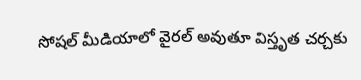సోషల్ మీడియాలో వైరల్ అవుతూ విస్తృత చర్చకు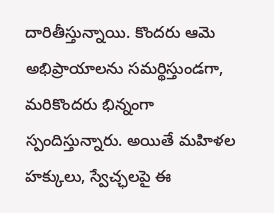దారితీస్తున్నాయి. కొందరు ఆమె అభిప్రాయాలను సమర్థిస్తుండగా, మరికొందరు భిన్నంగా స్పందిస్తున్నారు. అయితే మహిళల హక్కులు, స్వేచ్ఛలపై ఈ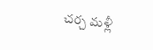చర్చ మళ్లీ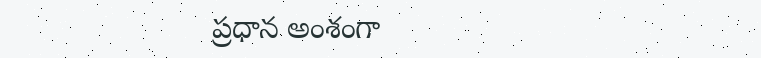ప్రధాన అంశంగా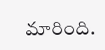మారింది.